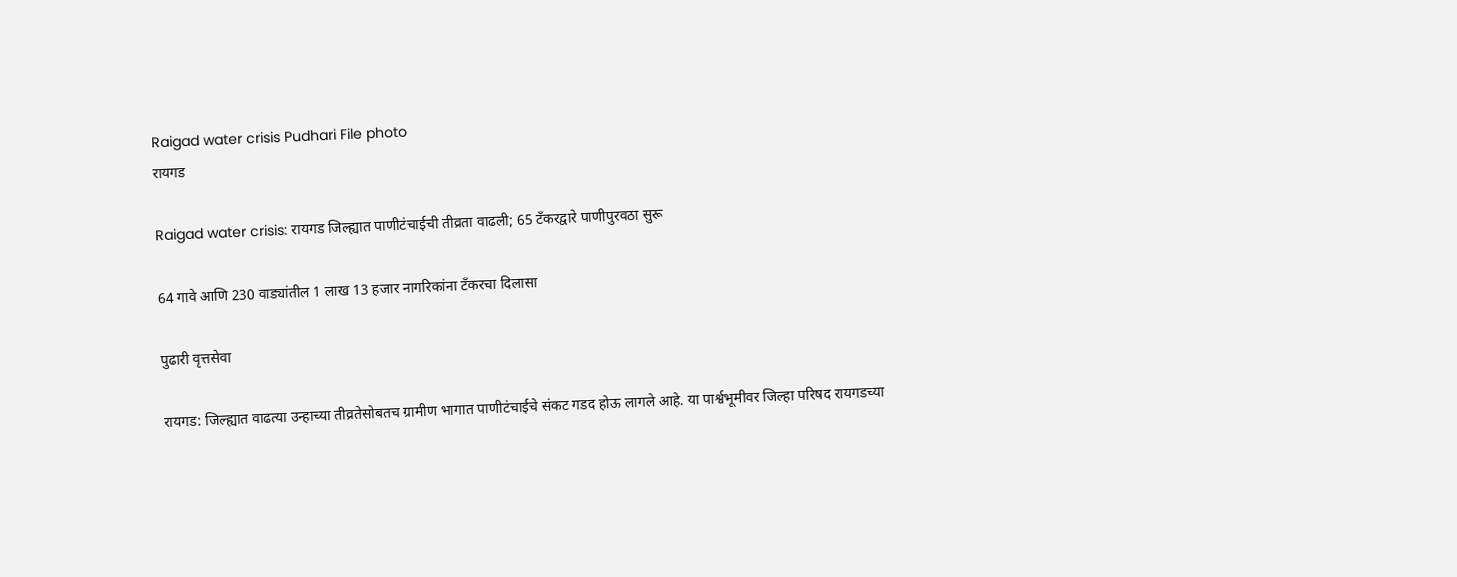Raigad water crisis Pudhari File photo
रायगड

Raigad water crisis: रायगड जिल्ह्यात पाणीटंचाईची तीव्रता वाढली; 65 टँकरद्वारे पाणीपुरवठा सुरू

64 गावे आणि 230 वाड्यांतील 1 लाख 13 हजार नागरिकांना टँकरचा दिलासा

पुढारी वृत्तसेवा

रायगड: जिल्ह्यात वाढत्या उन्हाच्या तीव्रतेसोबतच ग्रामीण भागात पाणीटंचाईचे संकट गडद होऊ लागले आहे. या पार्श्वभूमीवर जिल्हा परिषद रायगडच्या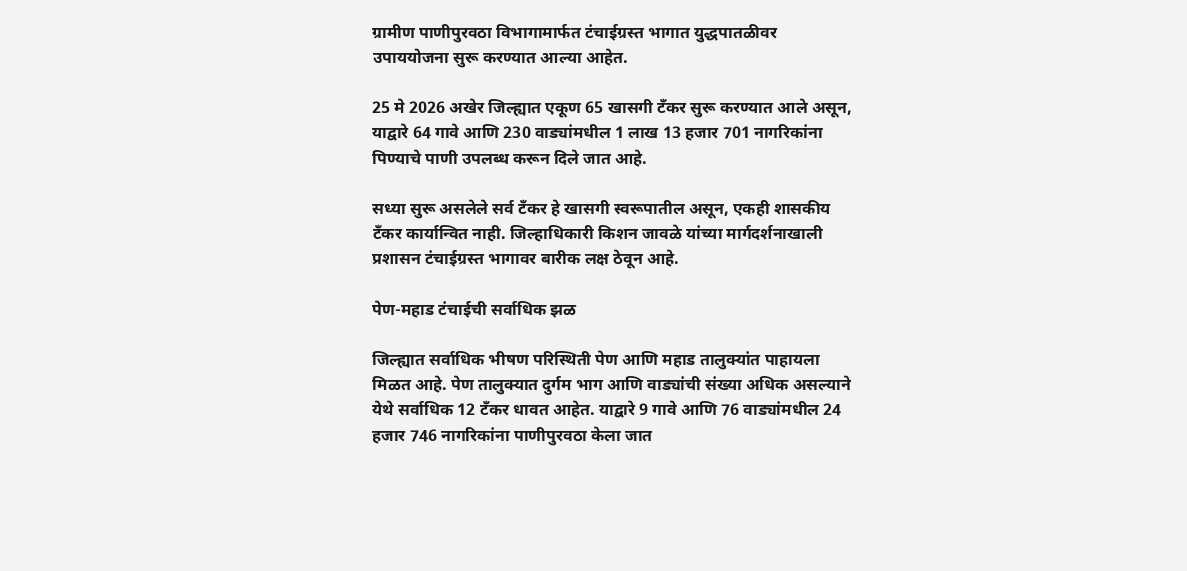ग्रामीण पाणीपुरवठा विभागामार्फत टंचाईग्रस्त भागात युद्धपातळीवर उपाययोजना सुरू करण्यात आल्या आहेत.

25 मे 2026 अखेर जिल्ह्यात एकूण 65 खासगी टँकर सुरू करण्यात आले असून, याद्वारे 64 गावे आणि 230 वाड्यांमधील 1 लाख 13 हजार 701 नागरिकांना पिण्याचे पाणी उपलब्ध करून दिले जात आहे.

सध्या सुरू असलेले सर्व टँकर हे खासगी स्वरूपातील असून, एकही शासकीय टँकर कार्यान्वित नाही. जिल्हाधिकारी किशन जावळे यांच्या मार्गदर्शनाखाली प्रशासन टंचाईग्रस्त भागावर बारीक लक्ष ठेवून आहे.

पेण-महाड टंचाईची सर्वाधिक झळ

जिल्ह्यात सर्वाधिक भीषण परिस्थिती पेण आणि महाड तालुक्यांत पाहायला मिळत आहे. पेण तालुक्यात दुर्गम भाग आणि वाड्यांची संख्या अधिक असल्याने येथे सर्वाधिक 12 टँकर धावत आहेत. याद्वारे 9 गावे आणि 76 वाड्यांमधील 24 हजार 746 नागरिकांना पाणीपुरवठा केला जात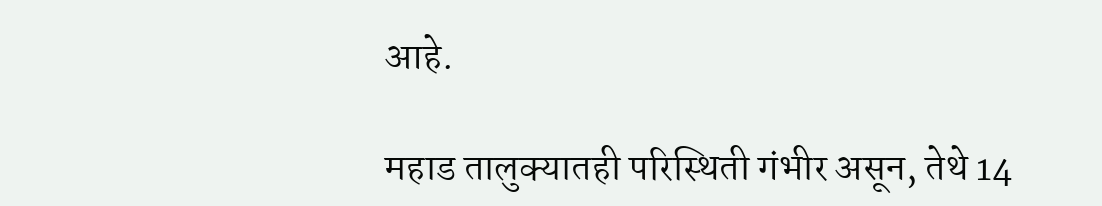आहे.

महाड तालुक्यातही परिस्थिती गंभीर असून, तेथे 14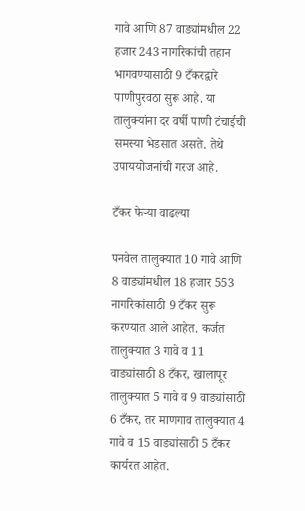गावे आणि 87 वाड्यांमधील 22 हजार 243 नागरिकांची तहान भागवण्यासाठी 9 टँकरद्वारे पाणीपुरवठा सुरू आहे. या तालुक्यांना दर वर्षी पाणी टंचाईची समस्या भेडसात असते. तेथे उपाययोजनांची गरज आहे.

टँकर फेऱ्या वाढल्या

पनवेल तालुक्यात 10 गावे आणि 8 वाड्यांमधील 18 हजार 553 नागरिकांसाठी 9 टँकर सुरू करण्यात आले आहेत. कर्जत तालुक्यात 3 गावे व 11 वाड्यांसाठी 8 टँकर, खालापूर तालुक्यात 5 गावे व 9 वाड्यांसाठी 6 टँकर, तर माणगाव तालुक्यात 4 गावे व 15 वाड्यांसाठी 5 टँकर कार्यरत आहेत.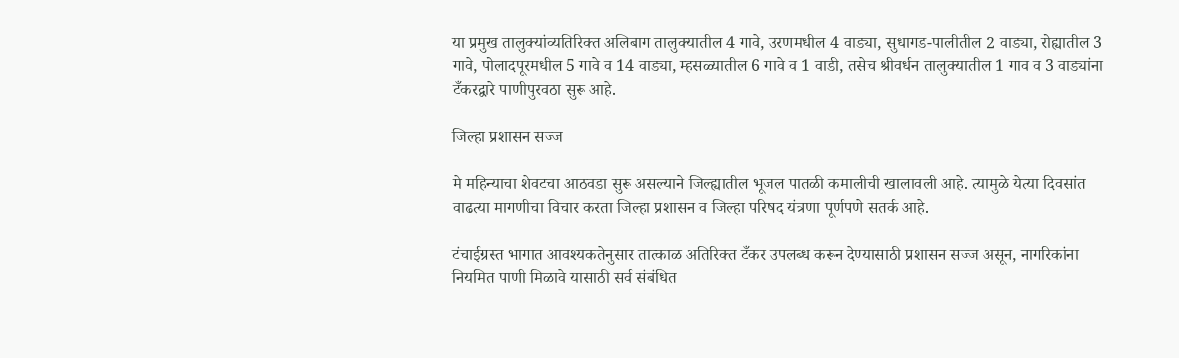या प्रमुख तालुक्यांव्यतिरिक्त अलिबाग तालुक्यातील 4 गावे, उरणमधील 4 वाड्या, सुधागड-पालीतील 2 वाड्या, रोह्यातील 3 गावे, पोलादपूरमधील 5 गावे व 14 वाड्या, म्हसळ्यातील 6 गावे व 1 वाडी, तसेच श्रीवर्धन तालुक्यातील 1 गाव व 3 वाड्यांना टँकरद्वारे पाणीपुरवठा सुरू आहे.

जिल्हा प्रशासन सज्ज

मे महिन्याचा शेवटचा आठवडा सुरू असल्याने जिल्ह्यातील भूजल पातळी कमालीची खालावली आहे. त्यामुळे येत्या दिवसांत वाढत्या मागणीचा विचार करता जिल्हा प्रशासन व जिल्हा परिषद यंत्रणा पूर्णपणे सतर्क आहे.

टंचाईग्रस्त भागात आवश्यकतेनुसार तात्काळ अतिरिक्त टँकर उपलब्ध करून देण्यासाठी प्रशासन सज्ज असून, नागरिकांना नियमित पाणी मिळावे यासाठी सर्व संबंधित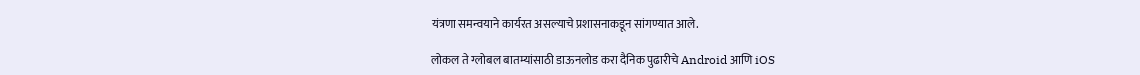यंत्रणा समन्वयाने कार्यरत असल्याचे प्रशासनाकडून सांगण्यात आले.

लोकल ते ग्लोबल बातम्यांसाठी डाऊनलोड करा दैनिक पुढारीचे Android आणि iOS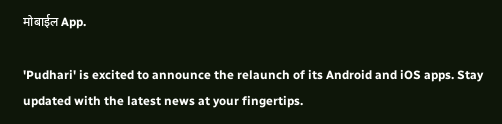मोबाईल App.

'Pudhari' is excited to announce the relaunch of its Android and iOS apps. Stay updated with the latest news at your fingertips.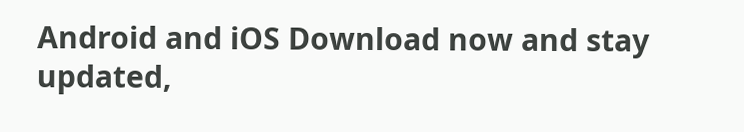Android and iOS Download now and stay updated,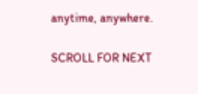anytime, anywhere.

SCROLL FOR NEXT